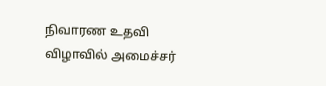நிவாரண உதவி விழாவில் அமைச்சர்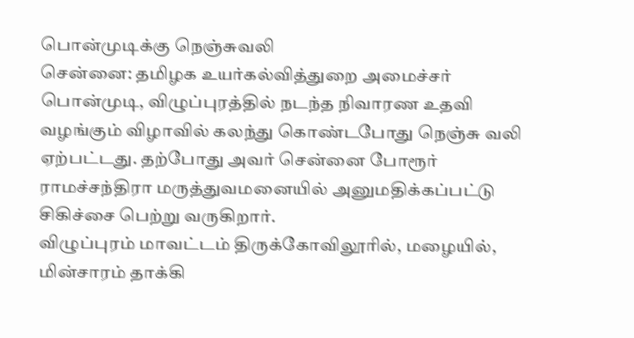பொன்முடிக்கு நெஞ்சுவலி
சென்னை: தமிழக உயர்கல்வித்துறை அமைச்சர் பொன்முடி, விழுப்புரத்தில் நடந்த நிவாரண உதவி வழங்கும் விழாவில் கலந்து கொண்டபோது நெஞ்சு வலி ஏற்பட்டது. தற்போது அவர் சென்னை போரூர் ராமச்சந்திரா மருத்துவமனையில் அனுமதிக்கப்பட்டு சிகிச்சை பெற்று வருகிறார்.
விழுப்புரம் மாவட்டம் திருக்கோவிலூரில், மழையில், மின்சாரம் தாக்கி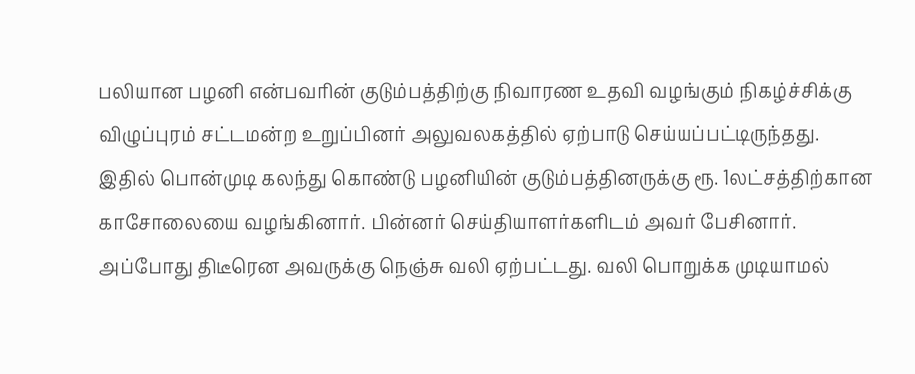பலியான பழனி என்பவரின் குடும்பத்திற்கு நிவாரண உதவி வழங்கும் நிகழ்ச்சிக்கு விழுப்புரம் சட்டமன்ற உறுப்பினர் அலுவலகத்தில் ஏற்பாடு செய்யப்பட்டிருந்தது.
இதில் பொன்முடி கலந்து கொண்டு பழனியின் குடும்பத்தினருக்கு ரூ. 1லட்சத்திற்கான காசோலையை வழங்கினார். பின்னர் செய்தியாளர்களிடம் அவர் பேசினார். அப்போது திடீரென அவருக்கு நெஞ்சு வலி ஏற்பட்டது. வலி பொறுக்க முடியாமல்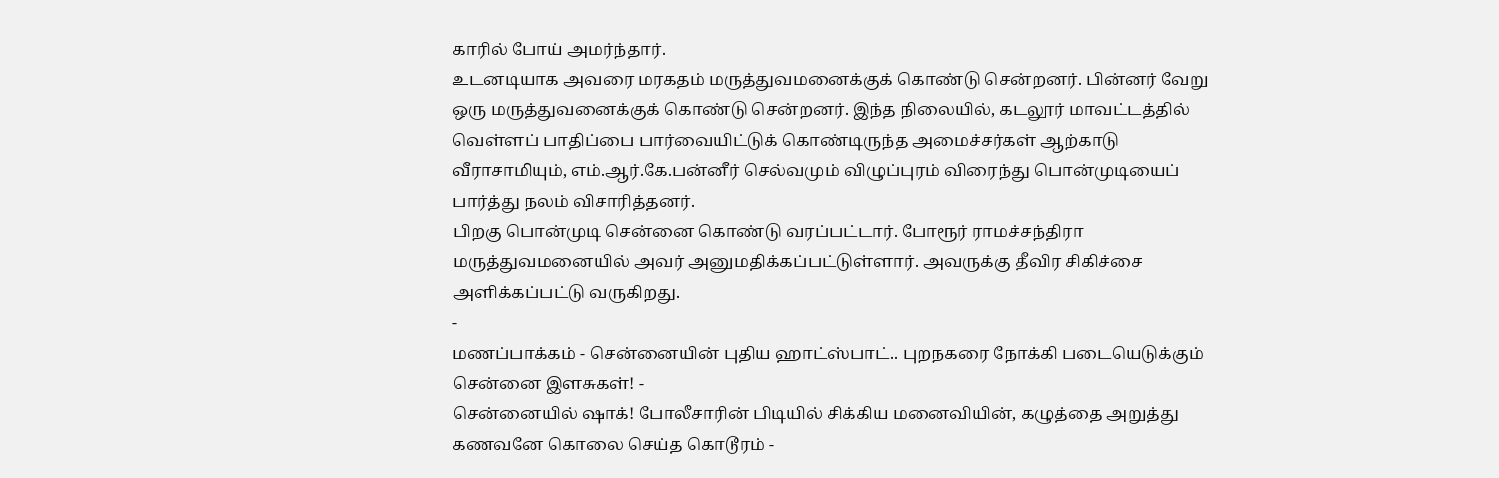காரில் போய் அமர்ந்தார்.
உடனடியாக அவரை மரகதம் மருத்துவமனைக்குக் கொண்டு சென்றனர். பின்னர் வேறு ஒரு மருத்துவனைக்குக் கொண்டு சென்றனர். இந்த நிலையில், கடலூர் மாவட்டத்தில் வெள்ளப் பாதிப்பை பார்வையிட்டுக் கொண்டிருந்த அமைச்சர்கள் ஆற்காடு வீராசாமியும், எம்.ஆர்.கே.பன்னீர் செல்வமும் விழுப்புரம் விரைந்து பொன்முடியைப் பார்த்து நலம் விசாரித்தனர்.
பிறகு பொன்முடி சென்னை கொண்டு வரப்பட்டார். போரூர் ராமச்சந்திரா மருத்துவமனையில் அவர் அனுமதிக்கப்பட்டுள்ளார். அவருக்கு தீவிர சிகிச்சை அளிக்கப்பட்டு வருகிறது.
-
மணப்பாக்கம் - சென்னையின் புதிய ஹாட்ஸ்பாட்.. புறநகரை நோக்கி படையெடுக்கும் சென்னை இளசுகள்! -
சென்னையில் ஷாக்! போலீசாரின் பிடியில் சிக்கிய மனைவியின், கழுத்தை அறுத்து கணவனே கொலை செய்த கொடூரம் -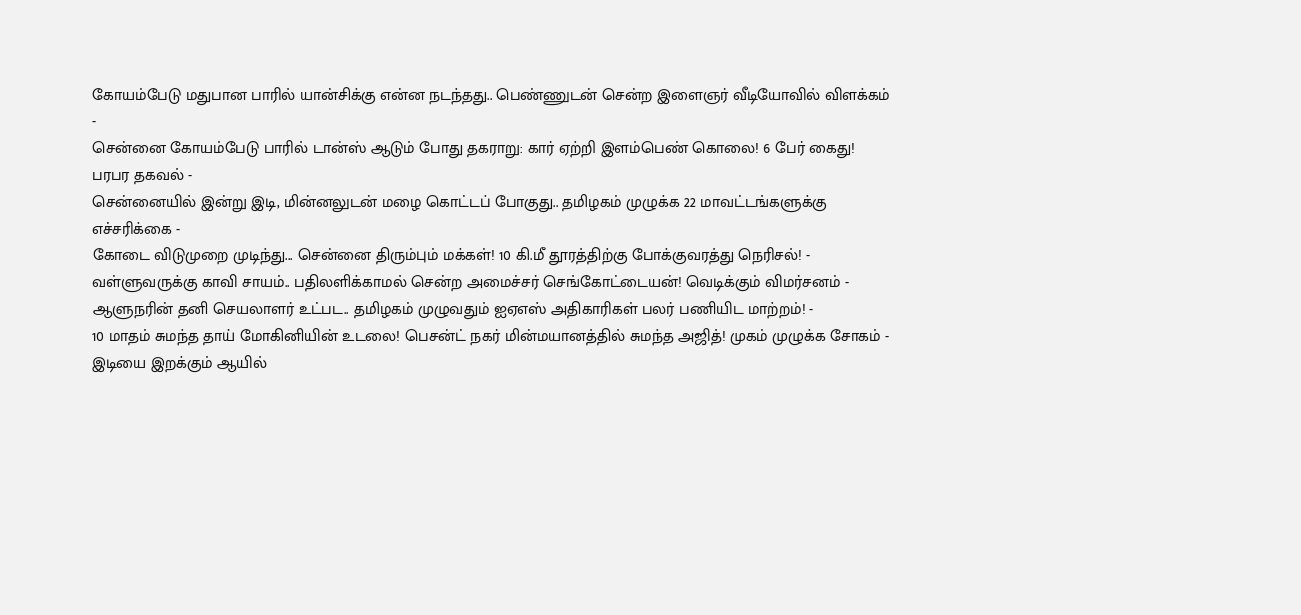கோயம்பேடு மதுபான பாரில் யான்சிக்கு என்ன நடந்தது.. பெண்ணுடன் சென்ற இளைஞர் வீடியோவில் விளக்கம் -
சென்னை கோயம்பேடு பாரில் டான்ஸ் ஆடும் போது தகராறு: கார் ஏற்றி இளம்பெண் கொலை! 6 பேர் கைது! பரபர தகவல் -
சென்னையில் இன்று இடி, மின்னலுடன் மழை கொட்டப் போகுது.. தமிழகம் முழுக்க 22 மாவட்டங்களுக்கு எச்சரிக்கை -
கோடை விடுமுறை முடிந்து... சென்னை திரும்பும் மக்கள்! 10 கி.மீ தூரத்திற்கு போக்குவரத்து நெரிசல்! -
வள்ளுவருக்கு காவி சாயம்.. பதிலளிக்காமல் சென்ற அமைச்சர் செங்கோட்டையன்! வெடிக்கும் விமர்சனம் -
ஆளுநரின் தனி செயலாளர் உட்பட.. தமிழகம் முழுவதும் ஐஏஎஸ் அதிகாரிகள் பலர் பணியிட மாற்றம்! -
10 மாதம் சுமந்த தாய் மோகினியின் உடலை! பெசன்ட் நகர் மின்மயானத்தில் சுமந்த அஜித்! முகம் முழுக்க சோகம் -
இடியை இறக்கும் ஆயில்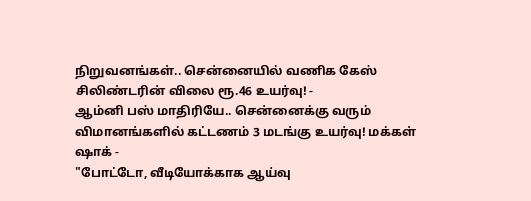நிறுவனங்கள்.. சென்னையில் வணிக கேஸ் சிலிண்டரின் விலை ரூ.46 உயர்வு! -
ஆம்னி பஸ் மாதிரியே.. சென்னைக்கு வரும் விமானங்களில் கட்டணம் 3 மடங்கு உயர்வு! மக்கள் ஷாக் -
"போட்டோ, வீடியோக்காக ஆய்வு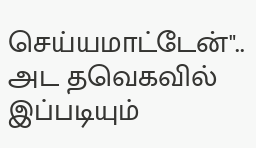செய்யமாட்டேன்".. அட தவெகவில் இப்படியும்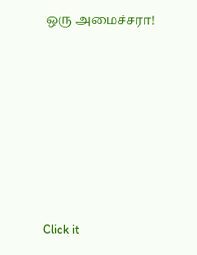ஒரு அமைச்சரா!












Click it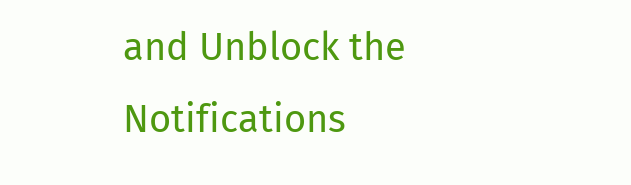and Unblock the Notifications